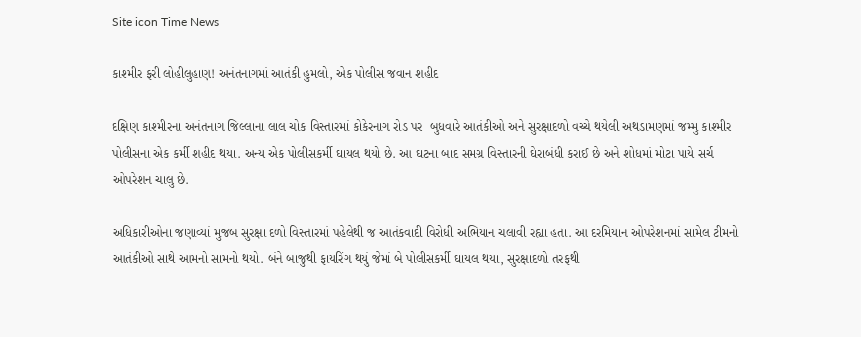Site icon Time News

કાશ્મીર ફરી લોહીલુહાણ! અનંતનાગમાં આતંકી હુમલો, એક પોલીસ જવાન શહીદ

દક્ષિણ કાશ્મીરના અનંતનાગ જિલ્લાના લાલ ચોક વિસ્તારમાં કોકેરનાગ રોડ પર  બુધવારે આતંકીઓ અને સુરક્ષાદળો વચ્ચે થયેલી અથડામણમાં જમ્મુ કાશ્મીર પોલીસના એક કર્મી શહીદ થયા. અન્ય એક પોલીસકર્મી ઘાયલ થયો છે. આ ઘટના બાદ સમગ્ર વિસ્તારની ઘેરાબંધી કરાઈ છે અને શોધમાં મોટા પાયે સર્ચ ઓપરેશન ચાલુ છે.

અધિકારીઓના જણાવ્યાં મુજબ સુરક્ષા દળો વિસ્તારમાં પહેલેથી જ આતંકવાદી વિરોધી અભિયાન ચલાવી રહ્યા હતા. આ દરમિયાન ઓપરેશનમાં સામેલ ટીમનો આતંકીઓ સાથે આમનો સામનો થયો. બંને બાજુથી ફાયરિંગ થયું જેમાં બે પોલીસકર્મી ઘાયલ થયા, સુરક્ષાદળો તરફથી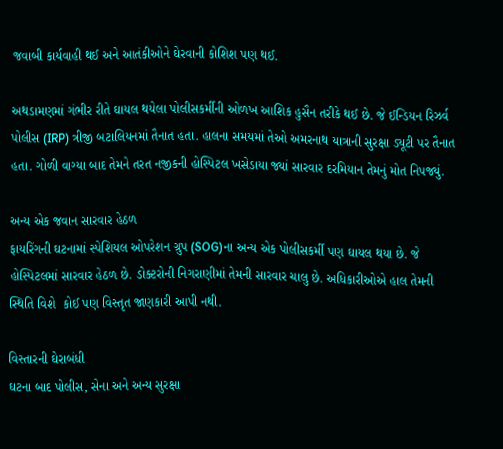જવાબી કાર્યવાહી થઈ અને આતંકીઓને ઘેરવાની કોશિશ પણ થઈ.

અથડામણમાં ગંભીર રીતે ઘાયલ થયેલા પોલીસકર્મીની ઓળખ આશિક હુસૈન તરીકે થઈ છે. જે ઈન્ડિયન રિઝર્વ પોલીસ (IRP) ત્રીજી બટાલિયનમાં તૈનાત હતા. હાલના સમયમાં તેઓ અમરનાથ યાત્રાની સુરક્ષા ડ્યૂટી પર તૈનાત હતા. ગોળી વાગ્યા બાદ તેમને તરત નજીકની હોસ્પિટલ ખસેડાયા જ્યાં સારવાર દરમિયાન તેમનું મોત નિપજ્યું.

અન્ય એક જવાન સારવાર હેઠળ
ફાયરિંગની ઘટનામાં સ્પેશિયલ ઓપરેશન ગ્રુપ (SOG)ના અન્ય એક પોલીસકર્મી પણ ઘાયલ થયા છે. જે હોસ્પિટલમાં સારવાર હેઠળ છે. ડોક્ટરોની નિગરાણીમાં તેમની સારવાર ચાલુ છે. અધિકારીઓએ હાલ તેમની સ્થિતિ વિશે  કોઈ પણ વિસ્તૃત જાણકારી આપી નથી.

વિસ્તારની ઘેરાબંધી
ઘટના બાદ પોલીસ, સેના અને અન્ય સુરક્ષા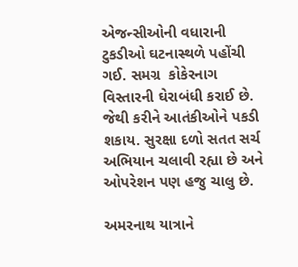એજન્સીઓની વધારાની ટુકડીઓ ઘટનાસ્થળે પહોંચી ગઈ. સમગ્ર  કોકેરનાગ વિસ્તારની ઘેરાબંધી કરાઈ છે. જેથી કરીને આતંકીઓને પકડી શકાય. સુરક્ષા દળો સતત સર્ચ અભિયાન ચલાવી રહ્યા છે અને ઓપરેશન પણ હજુ ચાલુ છે.

અમરનાથ યાત્રાને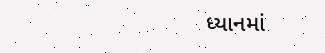ધ્યાનમાં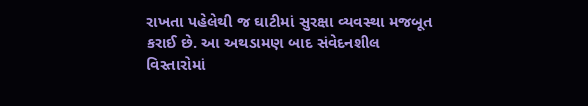રાખતા પહેલેથી જ ઘાટીમાં સુરક્ષા વ્યવસ્થા મજબૂત કરાઈ છે. આ અથડામણ બાદ સંવેદનશીલ વિસ્તારોમાં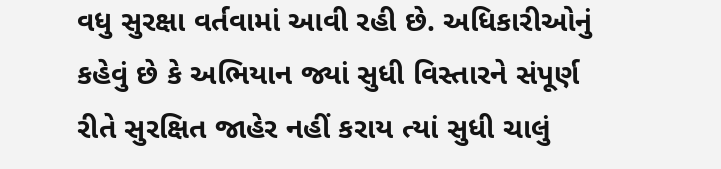વધુ સુરક્ષા વર્તવામાં આવી રહી છે. અધિકારીઓનું કહેવું છે કે અભિયાન જ્યાં સુધી વિસ્તારને સંપૂર્ણ રીતે સુરક્ષિત જાહેર નહીં કરાય ત્યાં સુધી ચાલું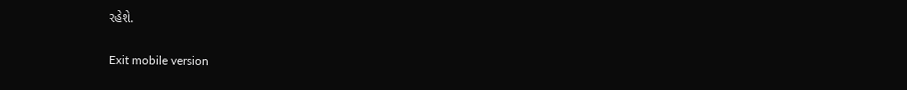રહેશે.

Exit mobile version